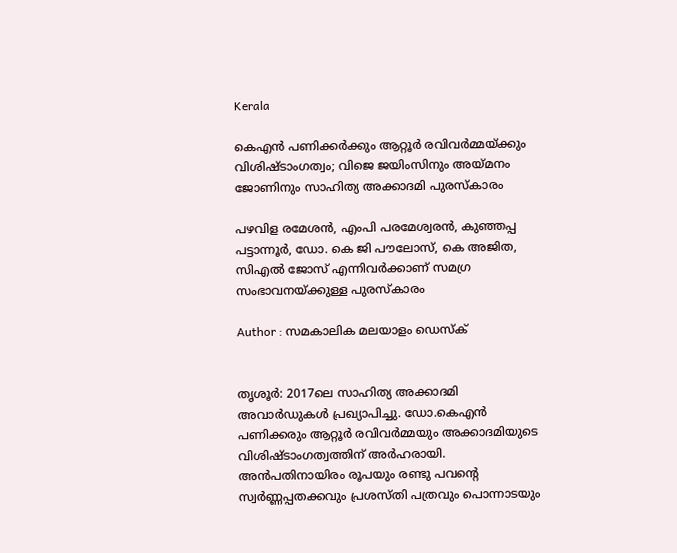Kerala

കെഎന്‍ പണിക്കര്‍ക്കും ആറ്റൂര്‍ രവിവര്‍മ്മയ്ക്കും വിശിഷ്ടാംഗത്വം; വിജെ ജയിംസിനും അയ്മനം ജോണിനും സാഹിത്യ അക്കാദമി പുരസ്‌കാരം

പഴവിള രമേശന്‍, എംപി പരമേശ്വരന്‍, കുഞ്ഞപ്പ പട്ടാന്നൂര്‍, ഡോ. കെ ജി പൗലോസ്, കെ അജിത, സിഎല്‍ ജോസ് എന്നിവര്‍ക്കാണ് സമഗ്ര സംഭാവനയ്ക്കുള്ള പുരസ്‌കാരം

Author : സമകാലിക മലയാളം ഡെസ്ക്


തൃശൂര്‍: 2017ലെ സാഹിത്യ അക്കാദമി അവാര്‍ഡുകള്‍ പ്രഖ്യാപിച്ചു. ഡോ.കെഎന്‍ പണിക്കരും ആറ്റൂര്‍ രവിവര്‍മ്മയും അക്കാദമിയുടെ വിശിഷ്ടാംഗത്വത്തിന് അര്‍ഹരായി. അന്‍പതിനായിരം രൂപയും രണ്ടു പവന്റെ സ്വര്‍ണ്ണപ്പതക്കവും പ്രശസ്തി പത്രവും പൊന്നാടയും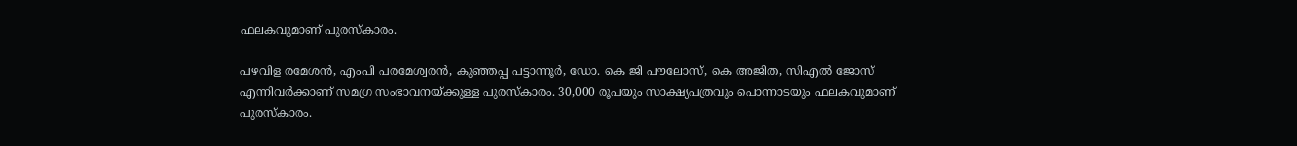ഫലകവുമാണ് പുരസ്‌കാരം.

പഴവിള രമേശന്‍, എംപി പരമേശ്വരന്‍, കുഞ്ഞപ്പ പട്ടാന്നൂര്‍, ഡോ. കെ ജി പൗലോസ്, കെ അജിത, സിഎല്‍ ജോസ് എന്നിവര്‍ക്കാണ് സമഗ്ര സംഭാവനയ്ക്കുള്ള പുരസ്‌കാരം. 30,000 രൂപയും സാക്ഷ്യപത്രവും പൊന്നാടയും ഫലകവുമാണ് പുരസ്‌കാരം.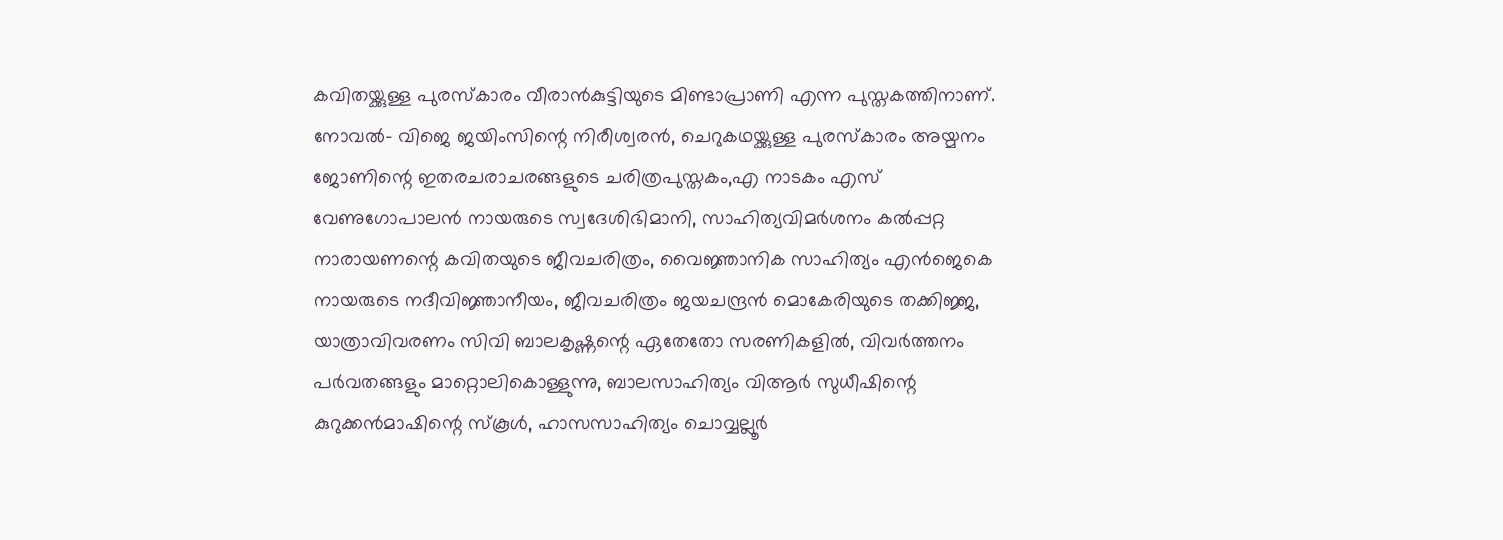കവിതയ്ക്കുള്ള പുരസ്‌കാരം വീരാന്‍കുട്ടിയുടെ മിണ്ടാപ്രാണി എന്ന പുസ്തകത്തിനാണ്. നോവല്‍- വിജെ ജയിംസിന്റെ നിരീശ്വരന്‍, ചെറുകഥയ്ക്കുള്ള പുരസ്‌കാരം അയ്മനം ജോണിന്റെ ഇതരചരാചരങ്ങളുടെ ചരിത്രപുസ്തകം,എ നാടകം എസ് വേണുഗോപാലന്‍ നായരുടെ സ്വദേശിഭിമാനി, സാഹിത്യവിമര്‍ശനം കല്‍പ്പറ്റ നാരായണന്റെ കവിതയുടെ ജീവചരിത്രം, വൈജ്ഞാനിക സാഹിത്യം എന്‍ജെകെ നായരുടെ നദീവിജ്ഞാനീയം, ജീവചരിത്രം ജയചന്ദ്രന്‍ മൊകേരിയുടെ തക്കിജ്ജ, യാത്രാവിവരണം സിവി ബാലകൃഷ്ണന്റെ ഏതേതോ സരണികളില്‍, വിവര്‍ത്തനം പര്‍വതങ്ങളും മാറ്റൊലികൊള്ളുന്നു, ബാലസാഹിത്യം വിആര്‍ സുധീഷിന്റെ കുറുക്കന്‍മാഷിന്റെ സ്‌കൂള്‍, ഹാസസാഹിത്യം ചൊവ്വല്ലൂര്‍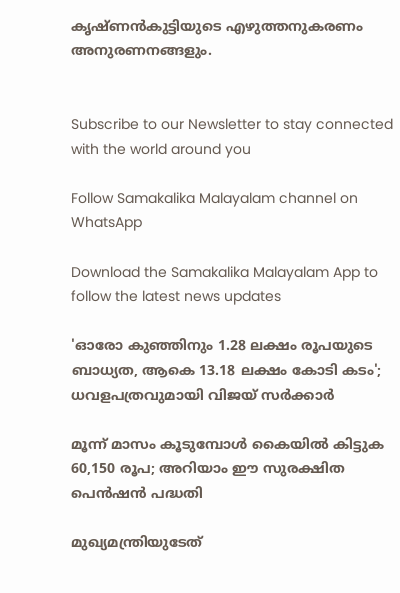കൃഷ്ണന്‍കുട്ടിയുടെ എഴുത്തനുകരണം അനുരണനങ്ങളും.


Subscribe to our Newsletter to stay connected with the world around you

Follow Samakalika Malayalam channel on WhatsApp

Download the Samakalika Malayalam App to follow the latest news updates

'ഓരോ കുഞ്ഞിനും 1.28 ലക്ഷം രൂപയുടെ ബാധ്യത, ആകെ 13.18 ലക്ഷം കോടി കടം'; ധവളപത്രവുമായി വിജയ്‌ സർക്കാർ

മൂന്ന് മാസം കൂടുമ്പോള്‍ കൈയില്‍ കിട്ടുക 60,150 രൂപ; അറിയാം ഈ സുരക്ഷിത പെന്‍ഷന്‍ പദ്ധതി

മുഖ്യമന്ത്രിയുടേത്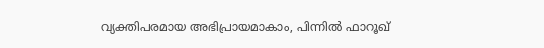വ്യക്തിപരമായ അഭിപ്രായമാകാം, പിന്നിൽ ഫാറൂഖ്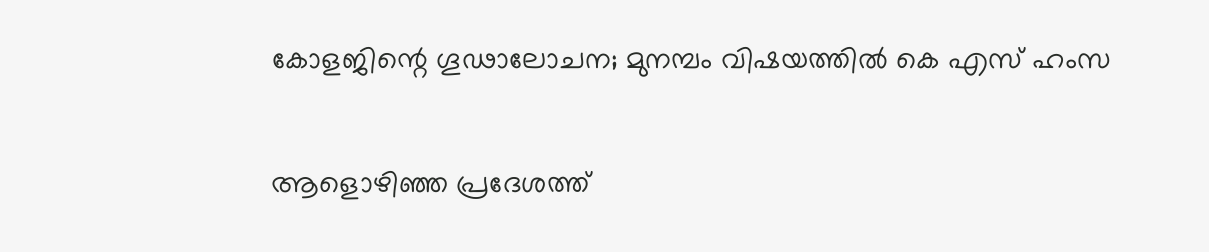കോളജിന്റെ ഗൂഢാലോചന; മുനമ്പം വിഷയത്തിൽ കെ എസ് ഹംസ

ആളൊഴിഞ്ഞ പ്രദേശത്ത്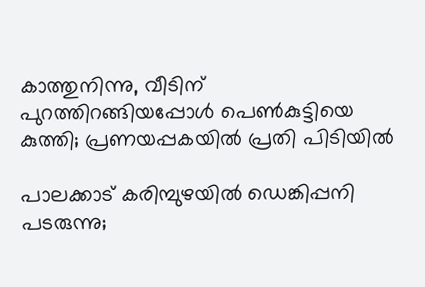കാത്തുനിന്നു, വീടിന് പുറത്തിറങ്ങിയപ്പോള്‍ പെണ്‍കുട്ടിയെ കുത്തി; പ്രണയപ്പകയില്‍ പ്രതി പിടിയില്‍

പാലക്കാട് കരിമ്പുഴയിൽ ഡെങ്കിപ്പനി പടരുന്നു;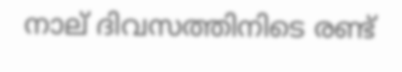നാല് ദിവസത്തിനിടെ രണ്ട്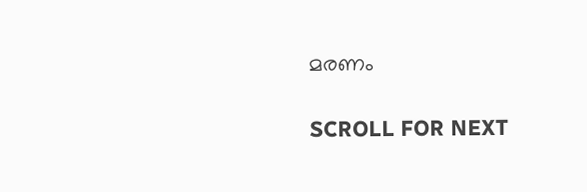മരണം

SCROLL FOR NEXT